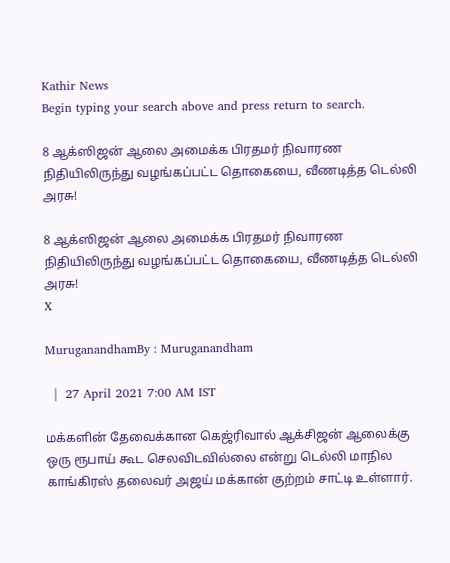Kathir News
Begin typing your search above and press return to search.

8 ஆக்ஸிஜன் ஆலை அமைக்க பிரதமர் நிவாரண நிதியிலிருந்து வழங்கப்பட்ட தொகையை, வீணடித்த டெல்லி அரசு!

8 ஆக்ஸிஜன் ஆலை அமைக்க பிரதமர் நிவாரண நிதியிலிருந்து வழங்கப்பட்ட தொகையை, வீணடித்த டெல்லி அரசு!
X

MuruganandhamBy : Muruganandham

  |  27 April 2021 7:00 AM IST

மக்களின் தேவைக்கான கெஜ்ரிவால் ஆக்சிஜன் ஆலைக்கு ஒரு ரூபாய் கூட செலவிடவில்லை என்று டெல்லி மாநில காங்கிரஸ் தலைவர் அஜய் மக்கான் குற்றம் சாட்டி உள்ளார்.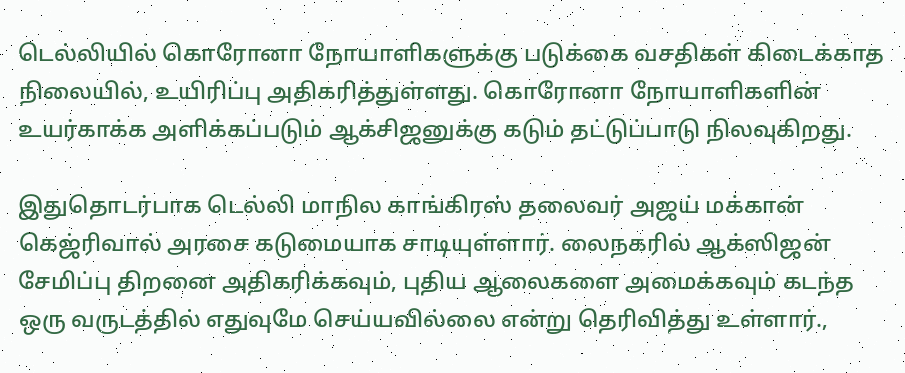டெல்லியில் கொரோனா நோயாளிகளுக்கு படுக்கை வசதிகள் கிடைக்காத நிலையில், உயிரிப்பு அதிகரித்துள்ளது. கொரோனா நோயாளிகளின் உயர்காக்க அளிக்கப்படும் ஆக்சிஜனுக்கு கடும் தட்டுப்பாடு நிலவுகிறது.

இதுதொடர்பாக டெல்லி மாநில காங்கிரஸ் தலைவர் அஜய் மக்கான் கெஜ்ரிவால் அரசை கடுமையாக சாடியுள்ளார். லைநகரில் ஆக்ஸிஜன் சேமிப்பு திறனை அதிகரிக்கவும், புதிய ஆலைகளை அமைக்கவும் கடந்த ஒரு வருடத்தில் எதுவுமே செய்யவில்லை என்று தெரிவித்து உள்ளார்.,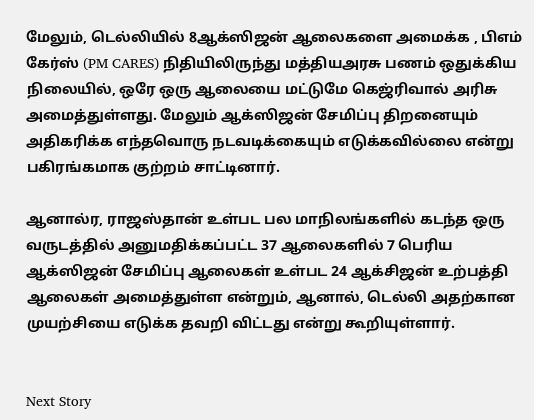மேலும், டெல்லியில் 8ஆக்ஸிஜன் ஆலைகளை அமைக்க , பிஎம் கேர்ஸ் (PM CARES) நிதியிலிருந்து மத்தியஅரசு பணம் ஒதுக்கிய நிலையில், ஒரே ஒரு ஆலையை மட்டுமே கெஜ்ரிவால் அரிசு அமைத்துள்ளது. மேலும் ஆக்ஸிஜன் சேமிப்பு திறனையும் அதிகரிக்க எந்தவொரு நடவடிக்கையும் எடுக்கவில்லை என்று பகிரங்கமாக குற்றம் சாட்டினார்.

ஆனால்ர, ராஜஸ்தான் உள்பட பல மாநிலங்களில் கடந்த ஒரு வருடத்தில் அனுமதிக்கப்பட்ட 37 ஆலைகளில் 7 பெரிய ஆக்ஸிஜன் சேமிப்பு ஆலைகள் உள்பட 24 ஆக்சிஜன் உற்பத்தி ஆலைகள் அமைத்துள்ள என்றும், ஆனால், டெல்லி அதற்கான முயற்சியை எடுக்க தவறி விட்டது என்று கூறியுள்ளார்.


Next Story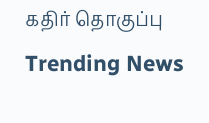கதிர் தொகுப்பு
Trending News